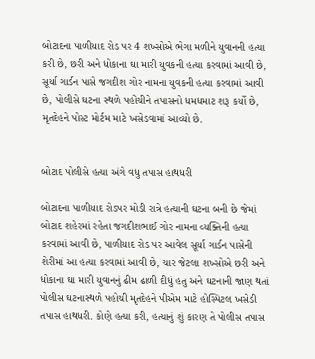બોટાદના પાળીયાદ રોડ પર 4 શખ્સોએ ભેગા મળીને યુવાનની હત્યા કરી છે, છરી અને ધોકાના ઘા મારી યુવકની હત્યા કરવામાં આવી છે, સૂર્યા ગાર્ડન પાસે જગદીશ ગોર નામના યુવકની હત્યા કરવામાં આવી છે, પોલીસે ઘટના સ્થળે પહોંચીને તપાસનો ધમધમાટ શરૂ કર્યો છે, મૃતદેહને પોસ્ટ મોર્ટમ માટે ખસેડવામાં આવ્યો છે.


બોટાદ પોલીસે હત્યા અંગે વધુ તપાસ હાથધરી

બોટાદના પાળીયાદ રોડપર મોડી રાત્રે હત્યાની ઘટના બની છે જેમાં બોટાદ શહેરમાં રહેતા જગદીશભાઈ ગોર નામના વ્યક્તિની હત્યા કરવામાં આવી છે, પાળીયાદ રોડ પર આવેલ સૂર્યા ગાર્ડન પાસેની શેરીમાં આ હત્યા કરવામાં આવી છે, ચાર જેટલા શખ્સોએ છરી અને ધોકાના ઘા મારી યુવાનનું ઢીમ ઢાળી દીધું હતુ અને ઘટનાની જાણ થતાં પોલીસ ઘટનાસ્થળે પહોચી મૃતદેહને પીએમ માટે હોસ્પિટલ ખસેડી તપાસ હાથધરી. કોણે હત્યા કરી, હત્યાનું શું કારણ તે પોલીસ તપાસ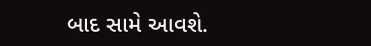બાદ સામે આવશે.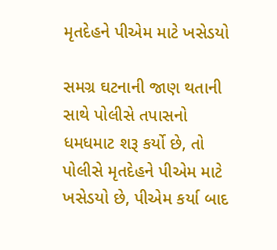મૃતદેહને પીએમ માટે ખસેડયો

સમગ્ર ઘટનાની જાણ થતાની સાથે પોલીસે તપાસનો ધમધમાટ શરૂ કર્યો છે, તો પોલીસે મૃતદેહને પીએમ માટે ખસેડયો છે, પીએમ કર્યા બાદ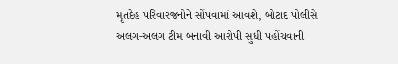મૃતદેહ પરિવારજનોને સોંપવામાં આવશે, બોટાદ પોલીસે અલગ-અલગ ટીમ બનાવી આરોપી સુધી પહોંચવાની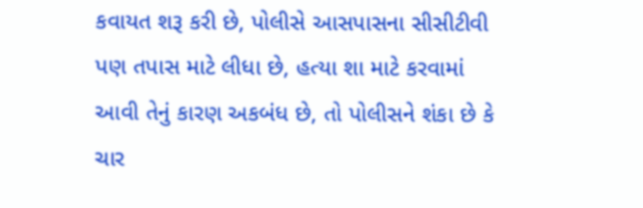કવાયત શરૂ કરી છે, પોલીસે આસપાસના સીસીટીવી પણ તપાસ માટે લીધા છે, હત્યા શા માટે કરવામાં આવી તેનું કારણ અકબંધ છે, તો પોલીસને શંકા છે કે ચાર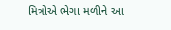મિત્રોએ ભેગા મળીને આ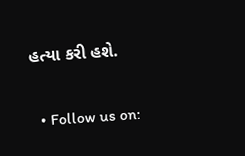હત્યા કરી હશે.

  • Follow us on: